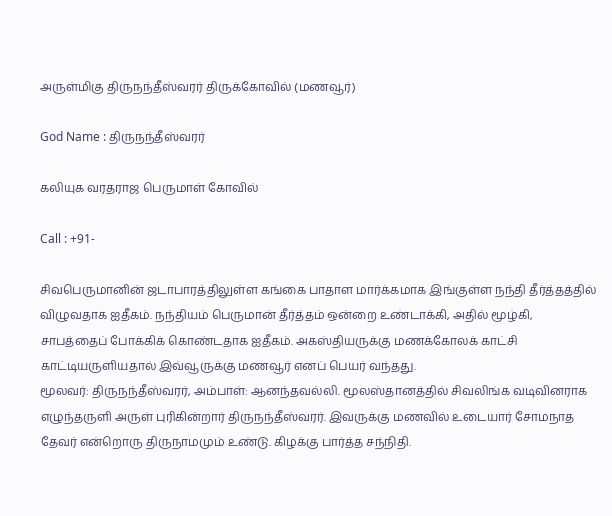அருள்மிகு திருநந்தீஸ்வரர் திருக்கோவில் (மணவூர்)

God Name : திருநந்தீஸ்வரர்

கலியுக வரதராஜ பெருமாள் கோவில்

Call : +91-

சிவபெருமானின் ஜடாபாரத்திலுள்ள கங்கை பாதாள மார்க்கமாக இங்குள்ள நந்தி தீர்த்தத்தில் விழுவதாக ஐதீகம். நந்தியம் பெருமான் தீர்த்தம் ஒன்றை உண்டாக்கி, அதில் மூழ்கி, சாபத்தைப் போக்கிக் கொண்டதாக ஐதீகம். அகஸ்தியருக்கு மணக்கோலக் காட்சி காட்டியருளியதால் இவ்வூருக்கு மணவூர் எனப் பெயர் வந்தது.
மூலவர்: திருநந்தீஸ்வரர், அம்பாள்: ஆனந்தவல்லி. மூலஸ்தானத்தில் சிவலிங்க வடிவினராக எழுந்தருளி அருள் புரிகின்றார் திருநந்தீஸ்வரர். இவருக்கு மணவில் உடையார் சோமநாத தேவர் என்றொரு திருநாமமும் உண்டு. கிழக்கு பார்த்த சந்நிதி.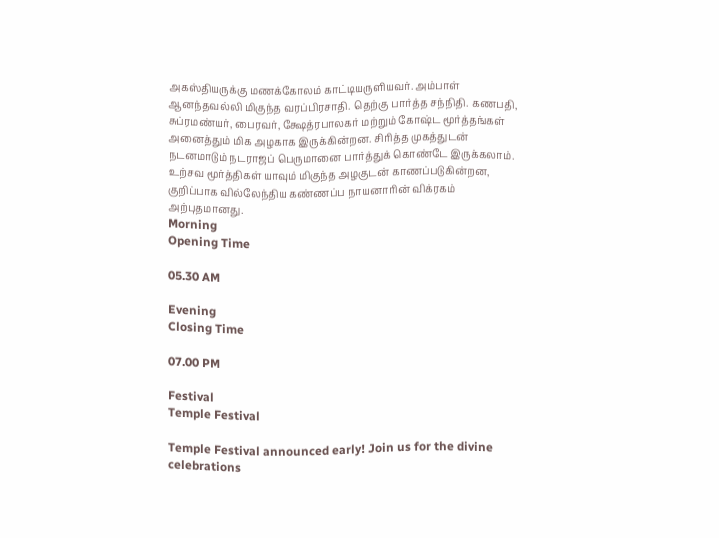அகஸ்தியருக்கு மணக்கோலம் காட்டியருளியவர். அம்பாள் ஆனந்தவல்லி மிகுந்த வரப்பிரசாதி. தெற்கு பார்த்த சந்நிதி. கணபதி, சுப்ரமண்யர், பைரவர், க்ஷேத்ரபாலகர் மற்றும் கோஷ்ட மூர்த்தங்கள் அனைத்தும் மிக அழகாக இருக்கின்றன. சிரித்த முகத்துடன் நடனமாடும் நடராஜப் பெருமானை பார்த்துக் கொண்டே இருக்கலாம். உற்சவ மூர்த்திகள் யாவும் மிகுந்த அழகுடன் காணப்படுகின்றன, குறிப்பாக வில்லேந்திய கண்ணப்ப நாயனாரின் விக்ரகம் அற்புதமானது.
Morning
Opening Time

05.30 AM

Evening
Closing Time

07.00 PM

Festival
Temple Festival

Temple Festival announced early! Join us for the divine celebrations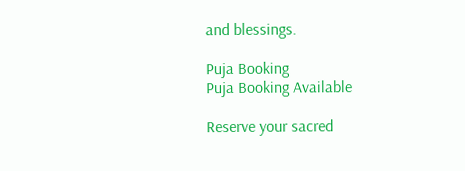and blessings.

Puja Booking
Puja Booking Available

Reserve your sacred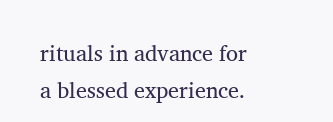rituals in advance for a blessed experience.